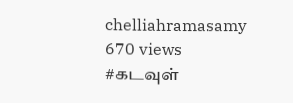chelliahramasamy
670 views
#கடவுள்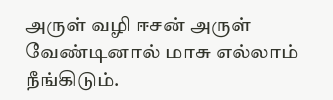அருள் வழி ஈசன் அருள் வேண்டினால் மாசு எல்லாம் நீங்கிடும்.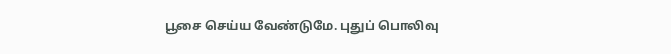பூசை செய்ய வேண்டுமே. புதுப் பொலிவு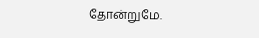தோன்றுமே.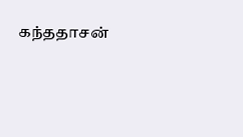கந்ததாசன்